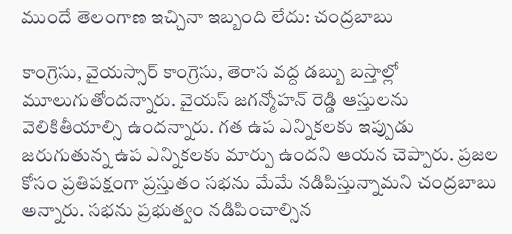ముందే తెలంగాణ ఇచ్చినా ఇబ్బంది లేదు: చంద్రబాబు

కాంగ్రెసు, వైయస్సార్ కాంగ్రెసు, తెరాస వద్ద డబ్బు బస్తాల్లో మూలుగుతోందన్నారు. వైయస్ జగన్మోహన్ రెడ్డి ఆస్తులను వెలికితీయాల్సి ఉందన్నారు. గత ఉప ఎన్నికలకు ఇప్పుడు జరుగుతున్న ఉప ఎన్నికలకు మార్పు ఉందని ఆయన చెప్పారు. ప్రజల కోసం ప్రతిపక్షంగా ప్రస్తుతం సభను మేమే నడిపిస్తున్నామని చంద్రబాబు అన్నారు. సభను ప్రభుత్వం నడిపించాల్సిన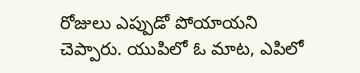రోజులు ఎప్పుడో పోయాయని చెప్పారు. యుపిలో ఓ మాట, ఎపిలో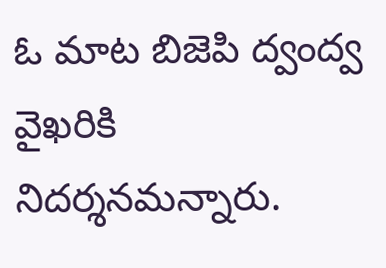ఓ మాట బిజెపి ద్వంద్వ వైఖరికి నిదర్శనమన్నారు.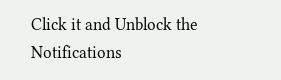Click it and Unblock the Notifications